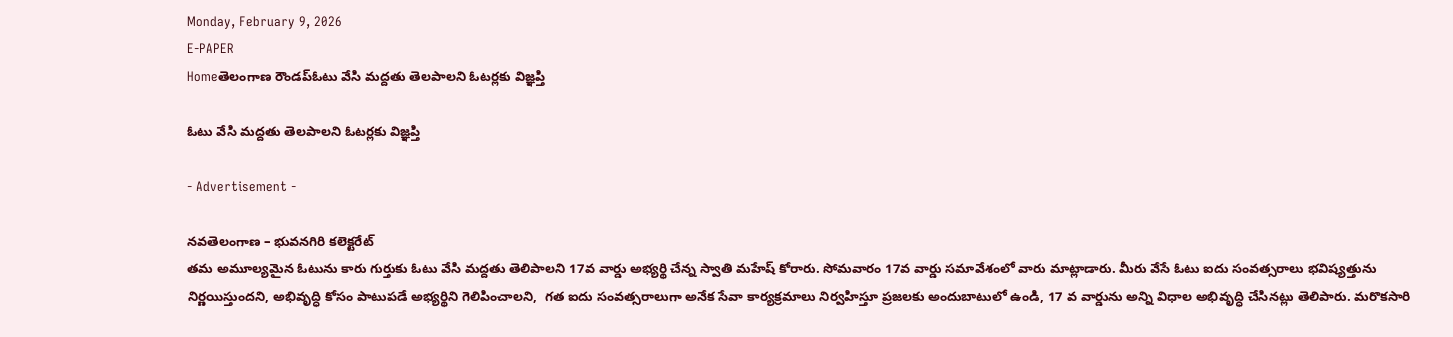Monday, February 9, 2026
E-PAPER
Homeతెలంగాణ రౌండప్ఓటు వేసి మద్దతు తెలపాలని ఓటర్లకు విజ్ఞప్తి

ఓటు వేసి మద్దతు తెలపాలని ఓటర్లకు విజ్ఞప్తి

- Advertisement -

నవతెలంగాణ – భువనగిరి కలెక్టరేట్
తమ అమూల్యమైన ఓటును కారు గుర్తుకు ఓటు వేసి మద్దతు తెలిపాలని 17వ వార్డు అభ్యర్థి చేన్న స్వాతి మహేష్ కోరారు. సోమవారం 17వ వార్డు సమావేశంలో వారు మాట్లాడారు. మీరు వేసే ఓటు ఐదు సంవత్సరాలు భవిష్యత్తును నిర్ణయిస్తుందని, అభివృద్ధి కోసం పాటుపడే అభ్యర్థిని గెలిపించాలని,  గత ఐదు సంవత్సరాలుగా అనేక సేవా కార్యక్రమాలు నిర్వహిస్తూ ప్రజలకు అందుబాటులో ఉండి, 17 వ వార్డును అన్ని విధాల అభివృద్ధి చేసినట్లు తెలిపారు. మరొకసారి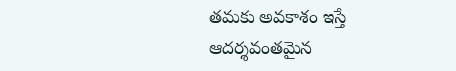తమకు అవకాశం ఇస్తే ఆదర్శవంతమైన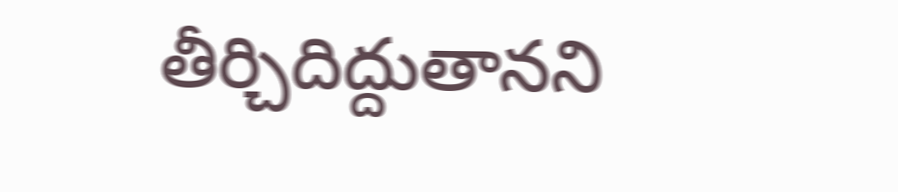తీర్చిదిద్దుతానని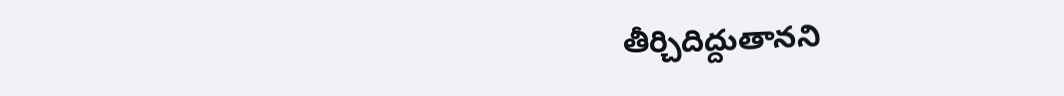తీర్చిదిద్దుతానని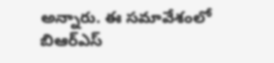అన్నారు. ఈ సమావేశంలో బిఆర్ఎస్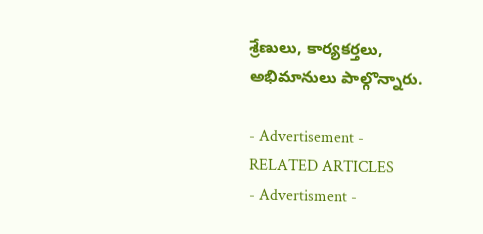శ్రేణులు, కార్యకర్తలు, అభిమానులు పాల్గొన్నారు.

- Advertisement -
RELATED ARTICLES
- Advertisment -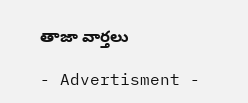తాజా వార్తలు

- Advertisment -